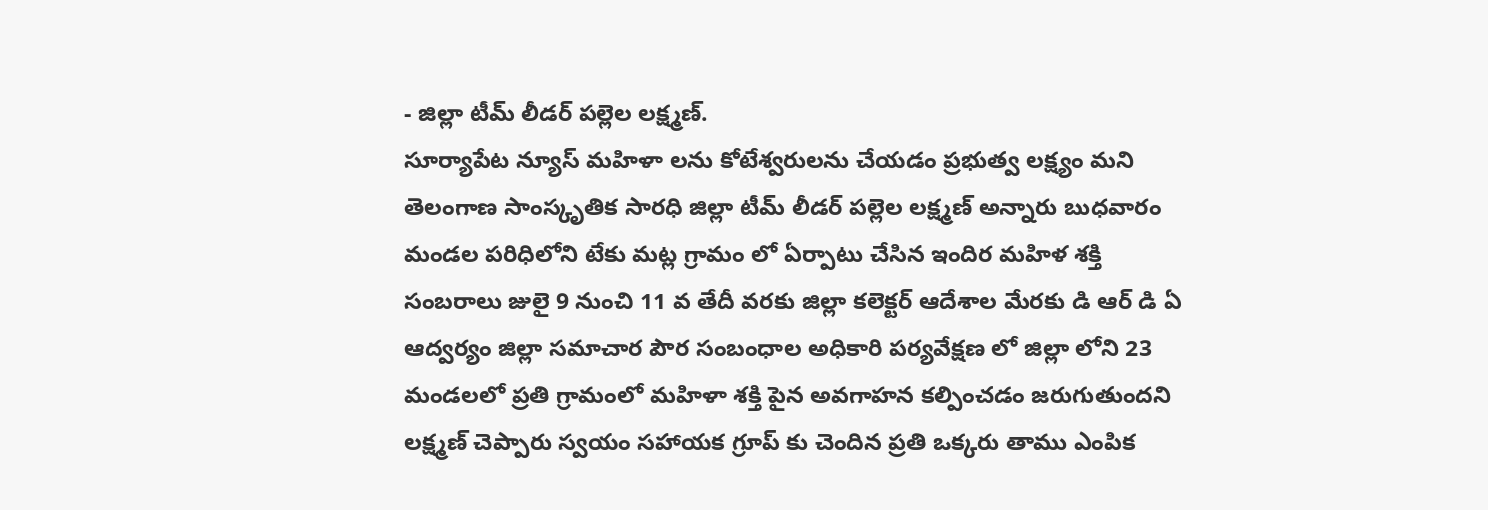- జిల్లా టీమ్ లీడర్ పల్లెల లక్ష్మణ్.
సూర్యాపేట న్యూస్ మహిళా లను కోటేశ్వరులను చేయడం ప్రభుత్వ లక్ష్యం మని తెలంగాణ సాంస్కృతిక సారధి జిల్లా టీమ్ లీడర్ పల్లెల లక్ష్మణ్ అన్నారు బుధవారం మండల పరిధిలోని టేకు మట్ల గ్రామం లో ఏర్పాటు చేసిన ఇందిర మహిళ శక్తి సంబరాలు జులై 9 నుంచి 11 వ తేదీ వరకు జిల్లా కలెక్టర్ ఆదేశాల మేరకు డి ఆర్ డి ఏ ఆద్వర్యం జిల్లా సమాచార పౌర సంబంధాల అధికారి పర్యవేక్షణ లో జిల్లా లోని 23 మండలలో ప్రతి గ్రామంలో మహిళా శక్తి పైన అవగాహన కల్పించడం జరుగుతుందని లక్ష్మణ్ చెప్పారు స్వయం సహాయక గ్రూప్ కు చెందిన ప్రతి ఒక్కరు తాము ఎంపిక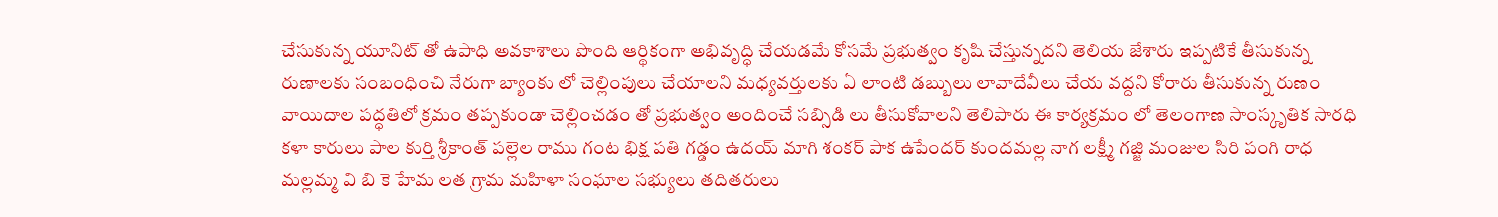చేసుకున్న యూనిట్ తో ఉపాధి అవకాశాలు పొంది ఆర్థికంగా అభివృద్ధి చేయడమే కోసమే ప్రభుత్వం కృషి చేస్తున్నదని తెలియ జేశారు ఇప్పటికే తీసుకున్న రుణాలకు సంబంధించి నేరుగా బ్యాంకు లో చెల్లింపులు చేయాలని మధ్యవర్తులకు ఏ లాంటి డబ్బులు లావాదేవీలు చేయ వద్దని కోరారు తీసుకున్న రుణం వాయిదాల పద్ధతిలో క్రమం తప్పకుండా చెల్లించడం తో ప్రభుత్వం అందించే సబ్సిడి లు తీసుకోవాలని తెలిపారు ఈ కార్యక్రమం లో తెలంగాణ సాంస్కృతిక సారధి కళా కారులు పాల కుర్తి శ్రీకాంత్ పల్లెల రాము గంట భిక్ష పతి గడ్డం ఉదయ్ మాగి శంకర్ పాక ఉపేందర్ కుందమల్ల నాగ లక్ష్మీ గజ్జి మంజుల సిరి పంగి రాధ మల్లమ్మ వి బి కె హేమ లత గ్రామ మహిళా సంఘాల సభ్యులు తదితరులు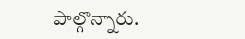పాల్గొన్నారు.